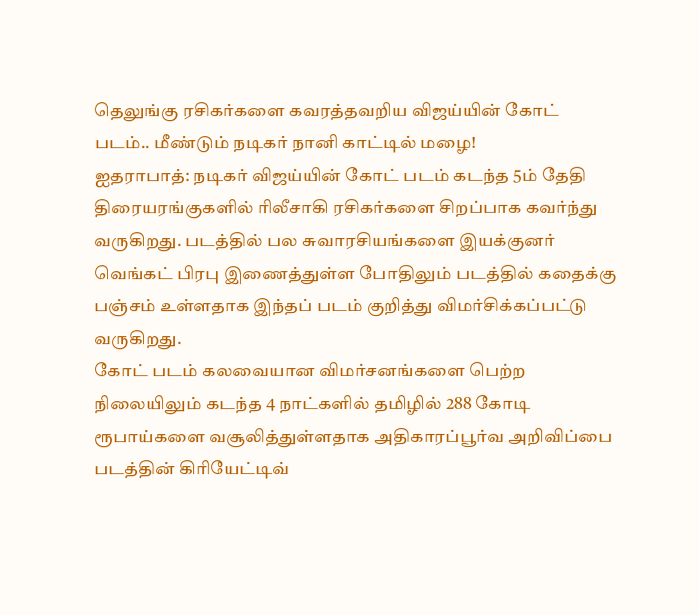தெலுங்கு ரசிகர்களை கவரத்தவறிய விஜய்யின் கோட் படம்.. மீண்டும் நடிகர் நானி காட்டில் மழை!
ஐதராபாத்: நடிகர் விஜய்யின் கோட் படம் கடந்த 5ம் தேதி திரையரங்குகளில் ரிலீசாகி ரசிகர்களை சிறப்பாக கவர்ந்து வருகிறது. படத்தில் பல சுவாரசியங்களை இயக்குனர் வெங்கட் பிரபு இணைத்துள்ள போதிலும் படத்தில் கதைக்கு பஞ்சம் உள்ளதாக இந்தப் படம் குறித்து விமர்சிக்கப்பட்டு வருகிறது.
கோட் படம் கலவையான விமர்சனங்களை பெற்ற நிலையிலும் கடந்த 4 நாட்களில் தமிழில் 288 கோடி ரூபாய்களை வசூலித்துள்ளதாக அதிகாரப்பூர்வ அறிவிப்பை படத்தின் கிரியேட்டிவ்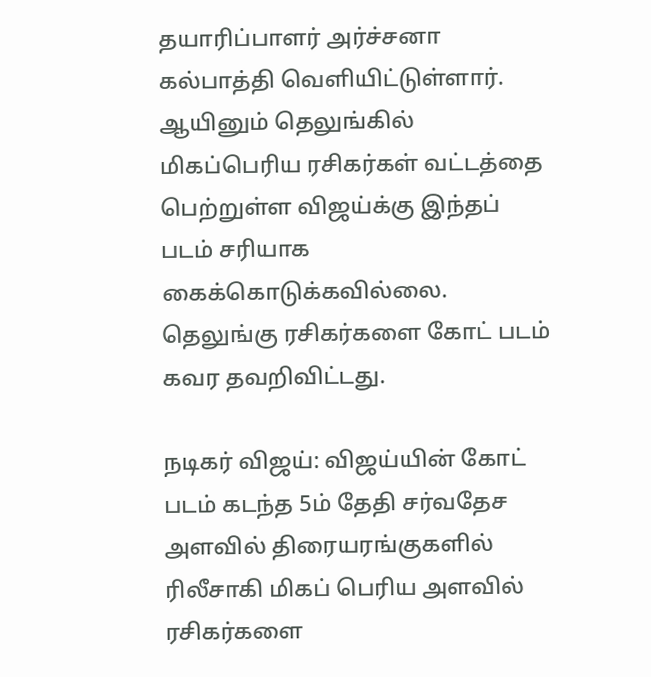தயாரிப்பாளர் அர்ச்சனா கல்பாத்தி வெளியிட்டுள்ளார். ஆயினும் தெலுங்கில் மிகப்பெரிய ரசிகர்கள் வட்டத்தை பெற்றுள்ள விஜய்க்கு இந்தப் படம் சரியாக கைக்கொடுக்கவில்லை. தெலுங்கு ரசிகர்களை கோட் படம் கவர தவறிவிட்டது.

நடிகர் விஜய்: விஜய்யின் கோட் படம் கடந்த 5ம் தேதி சர்வதேச அளவில் திரையரங்குகளில் ரிலீசாகி மிகப் பெரிய அளவில் ரசிகர்களை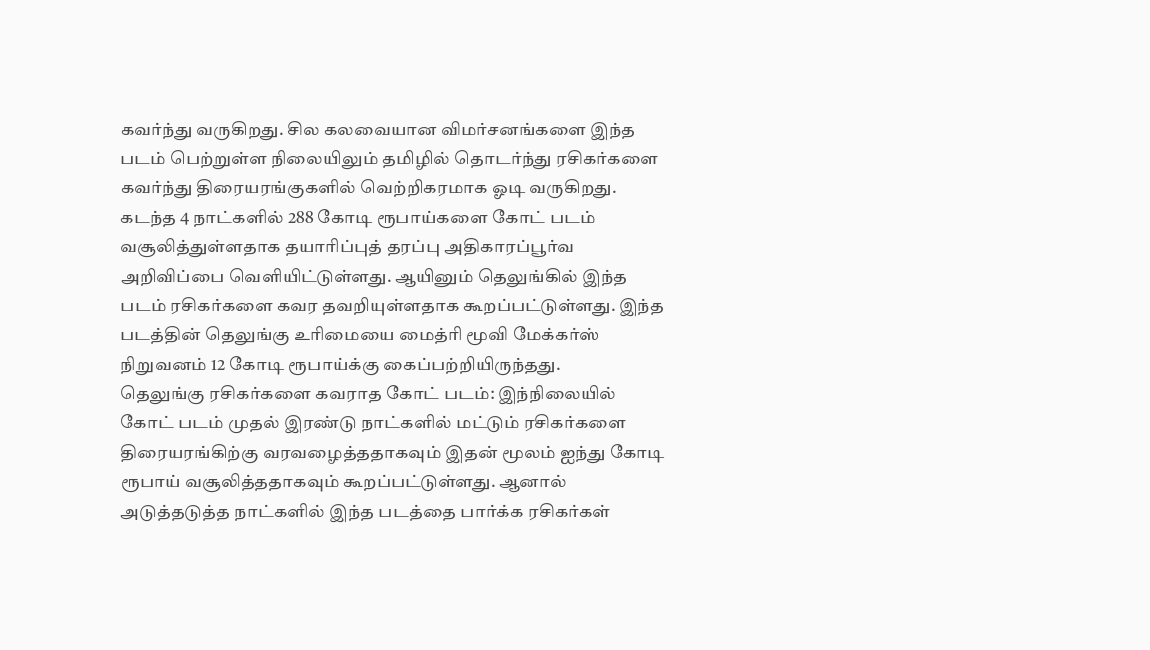கவர்ந்து வருகிறது. சில கலவையான விமர்சனங்களை இந்த படம் பெற்றுள்ள நிலையிலும் தமிழில் தொடர்ந்து ரசிகர்களை கவர்ந்து திரையரங்குகளில் வெற்றிகரமாக ஓடி வருகிறது. கடந்த 4 நாட்களில் 288 கோடி ரூபாய்களை கோட் படம் வசூலித்துள்ளதாக தயாரிப்புத் தரப்பு அதிகாரப்பூர்வ அறிவிப்பை வெளியிட்டுள்ளது. ஆயினும் தெலுங்கில் இந்த படம் ரசிகர்களை கவர தவறியுள்ளதாக கூறப்பட்டுள்ளது. இந்த படத்தின் தெலுங்கு உரிமையை மைத்ரி மூவி மேக்கர்ஸ் நிறுவனம் 12 கோடி ரூபாய்க்கு கைப்பற்றியிருந்தது.
தெலுங்கு ரசிகர்களை கவராத கோட் படம்: இந்நிலையில் கோட் படம் முதல் இரண்டு நாட்களில் மட்டும் ரசிகர்களை திரையரங்கிற்கு வரவழைத்ததாகவும் இதன் மூலம் ஐந்து கோடி ரூபாய் வசூலித்ததாகவும் கூறப்பட்டுள்ளது. ஆனால் அடுத்தடுத்த நாட்களில் இந்த படத்தை பார்க்க ரசிகர்கள்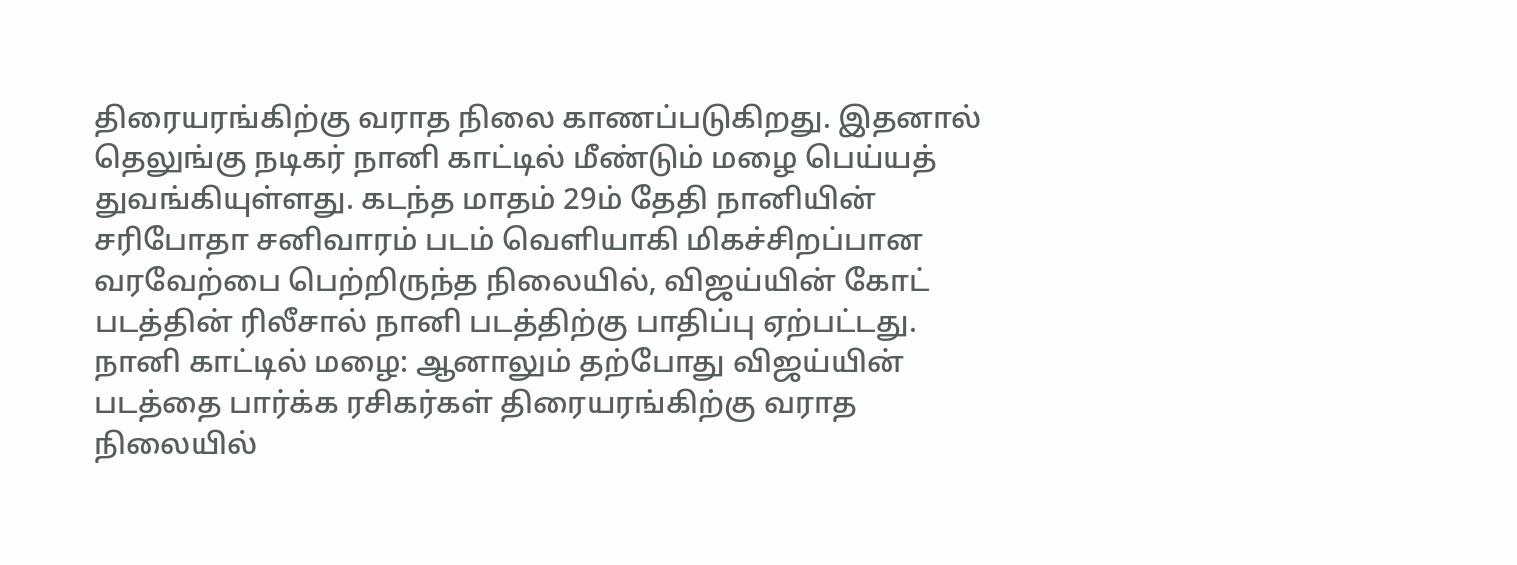திரையரங்கிற்கு வராத நிலை காணப்படுகிறது. இதனால் தெலுங்கு நடிகர் நானி காட்டில் மீண்டும் மழை பெய்யத் துவங்கியுள்ளது. கடந்த மாதம் 29ம் தேதி நானியின் சரிபோதா சனிவாரம் படம் வெளியாகி மிகச்சிறப்பான வரவேற்பை பெற்றிருந்த நிலையில், விஜய்யின் கோட் படத்தின் ரிலீசால் நானி படத்திற்கு பாதிப்பு ஏற்பட்டது.
நானி காட்டில் மழை: ஆனாலும் தற்போது விஜய்யின் படத்தை பார்க்க ரசிகர்கள் திரையரங்கிற்கு வராத நிலையில்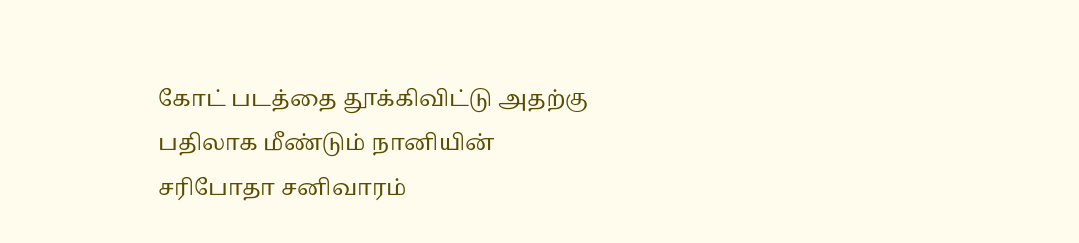கோட் படத்தை தூக்கிவிட்டு அதற்கு பதிலாக மீண்டும் நானியின் சரிபோதா சனிவாரம்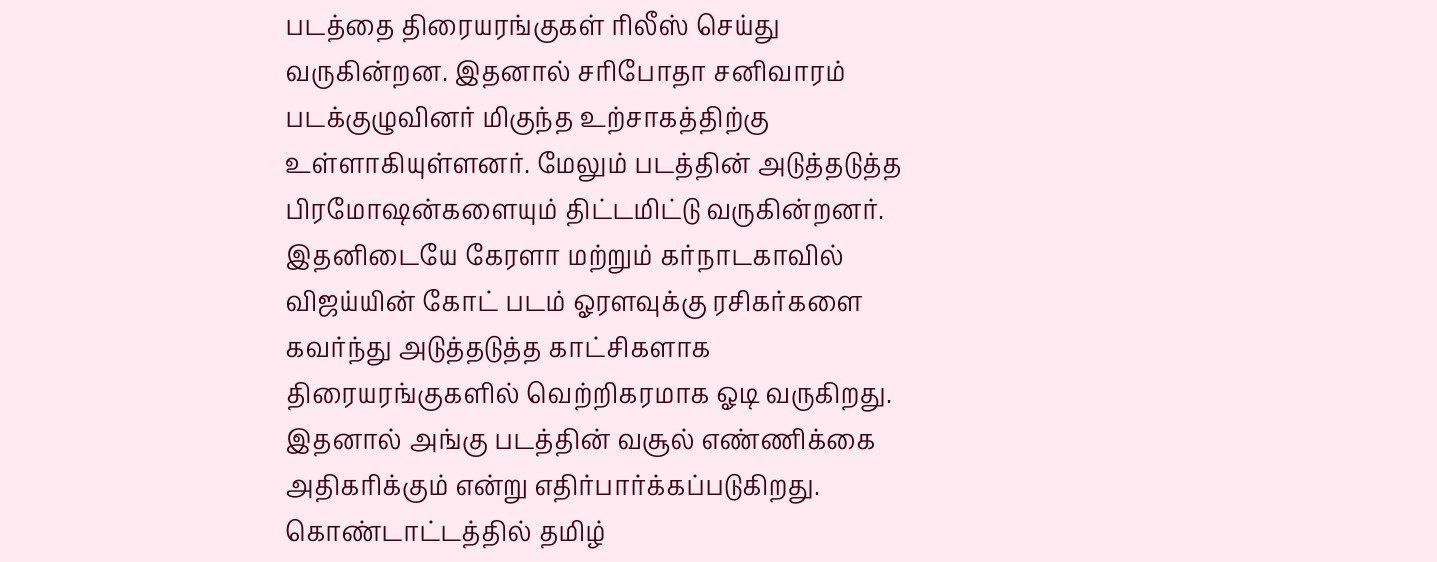படத்தை திரையரங்குகள் ரிலீஸ் செய்து வருகின்றன. இதனால் சரிபோதா சனிவாரம் படக்குழுவினர் மிகுந்த உற்சாகத்திற்கு உள்ளாகியுள்ளனர். மேலும் படத்தின் அடுத்தடுத்த பிரமோஷன்களையும் திட்டமிட்டு வருகின்றனர். இதனிடையே கேரளா மற்றும் கர்நாடகாவில் விஜய்யின் கோட் படம் ஓரளவுக்கு ரசிகர்களை கவர்ந்து அடுத்தடுத்த காட்சிகளாக திரையரங்குகளில் வெற்றிகரமாக ஓடி வருகிறது. இதனால் அங்கு படத்தின் வசூல் எண்ணிக்கை அதிகரிக்கும் என்று எதிர்பார்க்கப்படுகிறது.
கொண்டாட்டத்தில் தமிழ்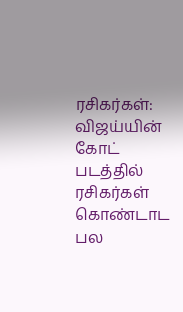ரசிகர்கள்: விஜய்யின் கோட் படத்தில் ரசிகர்கள் கொண்டாட பல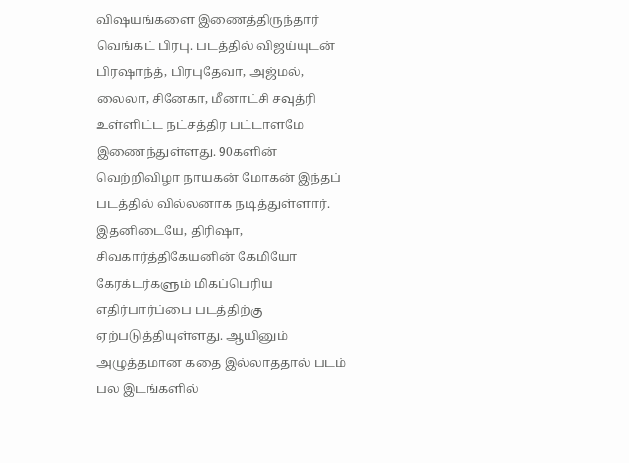விஷயங்களை இணைத்திருந்தார் வெங்கட் பிரபு. படத்தில் விஜய்யுடன் பிரஷாந்த், பிரபுதேவா, அஜ்மல், லைலா, சினேகா, மீனாட்சி சவுத்ரி உள்ளிட்ட நட்சத்திர பட்டாளமே இணைந்துள்ளது. 90களின் வெற்றிவிழா நாயகன் மோகன் இந்தப் படத்தில் வில்லனாக நடித்துள்ளார். இதனிடையே, திரிஷா, சிவகார்த்திகேயனின் கேமியோ கேரக்டர்களும் மிகப்பெரிய எதிர்பார்ப்பை படத்திற்கு ஏற்படுத்தியுள்ளது. ஆயினும் அழுத்தமான கதை இல்லாததால் படம் பல இடங்களில்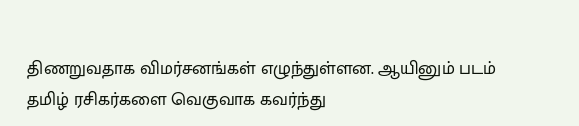திணறுவதாக விமர்சனங்கள் எழுந்துள்ளன. ஆயினும் படம் தமிழ் ரசிகர்களை வெகுவாக கவர்ந்து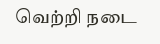வெற்றி நடை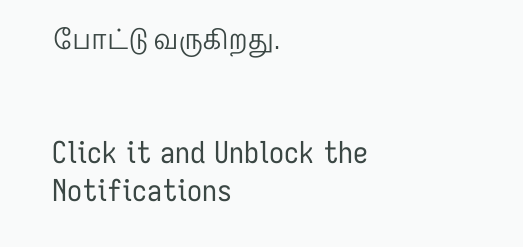போட்டு வருகிறது.


Click it and Unblock the Notifications